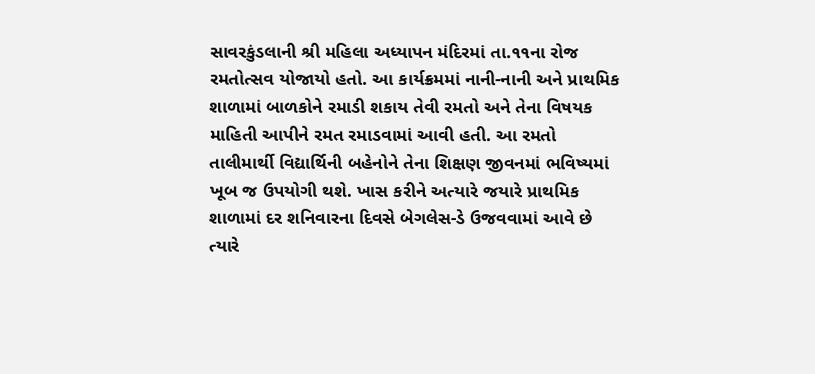સાવરકુંડલાની શ્રી મહિલા અધ્યાપન મંદિરમાં તા.૧૧ના રોજ રમતોત્સવ યોજાયો હતો. આ કાર્યક્રમમાં નાની-નાની અને પ્રાથમિક શાળામાં બાળકોને રમાડી શકાય તેવી રમતો અને તેના વિષયક માહિતી આપીને રમત રમાડવામાં આવી હતી. આ રમતો તાલીમાર્થી વિદ્યાર્થિની બહેનોને તેના શિક્ષણ જીવનમાં ભવિષ્યમાં ખૂબ જ ઉપયોગી થશે. ખાસ કરીને અત્યારે જયારે પ્રાથમિક શાળામાં દર શનિવારના દિવસે બેગલેસ-ડે ઉજવવામાં આવે છે ત્યારે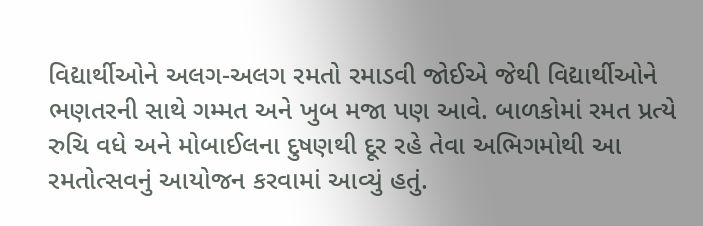વિદ્યાર્થીઓને અલગ-અલગ રમતો રમાડવી જોઈએ જેથી વિદ્યાર્થીઓને ભણતરની સાથે ગમ્મત અને ખુબ મજા પણ આવે. બાળકોમાં રમત પ્રત્યે રુચિ વધે અને મોબાઈલના દુષણથી દૂર રહે તેવા અભિગમોથી આ રમતોત્સવનું આયોજન કરવામાં આવ્યું હતું.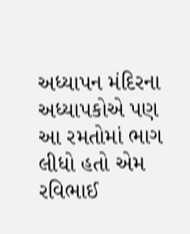અધ્યાપન મંદિરના અધ્યાપકોએ પણ આ રમતોમાં ભાગ લીધો હતો એમ રવિભાઈ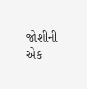જોશીની એક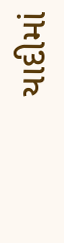યાદીમાં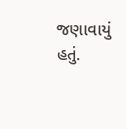જણાવાયું હતું.